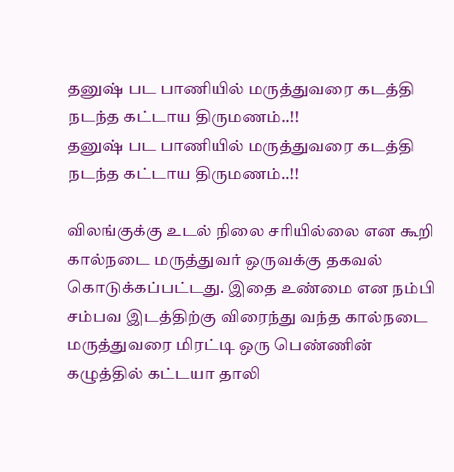தனுஷ் பட பாணியில் மருத்துவரை கடத்தி நடந்த கட்டாய திருமணம்..!!
தனுஷ் பட பாணியில் மருத்துவரை கடத்தி நடந்த கட்டாய திருமணம்..!!

விலங்குக்கு உடல் நிலை சரியில்லை என கூறி கால்நடை மருத்துவர் ஒருவக்கு தகவல் கொடுக்கப்பட்டது. இதை உண்மை என நம்பி சம்பவ இடத்திற்கு விரைந்து வந்த கால்நடை மருத்துவரை மிரட்டி ஒரு பெண்ணின் கழுத்தில் கட்டயா தாலி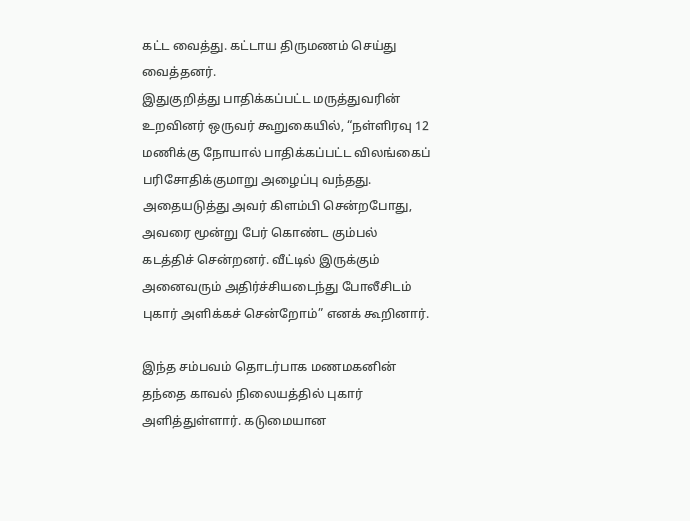கட்ட வைத்து. கட்டாய திருமணம் செய்து வைத்தனர்.
இதுகுறித்து பாதிக்கப்பட்ட மருத்துவரின் உறவினர் ஒருவர் கூறுகையில், “நள்ளிரவு 12 மணிக்கு நோயால் பாதிக்கப்பட்ட விலங்கைப் பரிசோதிக்குமாறு அழைப்பு வந்தது. அதையடுத்து அவர் கிளம்பி சென்றபோது, அவரை மூன்று பேர் கொண்ட கும்பல் கடத்திச் சென்றனர். வீட்டில் இருக்கும் அனைவரும் அதிர்ச்சியடைந்து போலீசிடம் புகார் அளிக்கச் சென்றோம்” எனக் கூறினார்.

இந்த சம்பவம் தொடர்பாக மணமகனின் தந்தை காவல் நிலையத்தில் புகார் அளித்துள்ளார். கடுமையான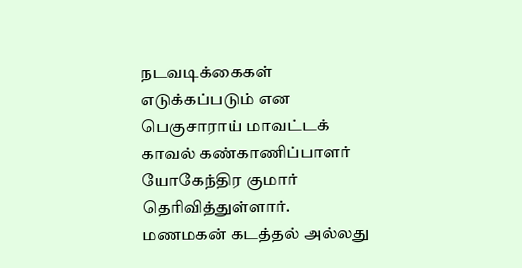நடவடிக்கைகள் எடுக்கப்படும் என பெகுசாராய் மாவட்டக் காவல் கண்காணிப்பாளர் யோகேந்திர குமார் தெரிவித்துள்ளார்.
மணமகன் கடத்தல் அல்லது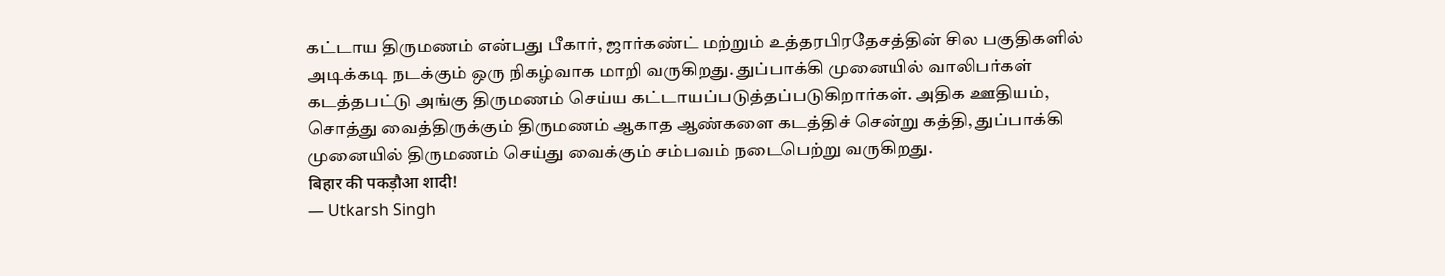கட்டாய திருமணம் என்பது பீகார், ஜார்கண்ட் மற்றும் உத்தரபிரதேசத்தின் சில பகுதிகளில் அடிக்கடி நடக்கும் ஒரு நிகழ்வாக மாறி வருகிறது. துப்பாக்கி முனையில் வாலிபர்கள் கடத்தபட்டு அங்கு திருமணம் செய்ய கட்டாயப்படுத்தப்படுகிறார்கள். அதிக ஊதியம், சொத்து வைத்திருக்கும் திருமணம் ஆகாத ஆண்களை கடத்திச் சென்று கத்தி, துப்பாக்கி முனையில் திருமணம் செய்து வைக்கும் சம்பவம் நடைபெற்று வருகிறது.
बिहार की पकड़ौआ शादी!
— Utkarsh Singh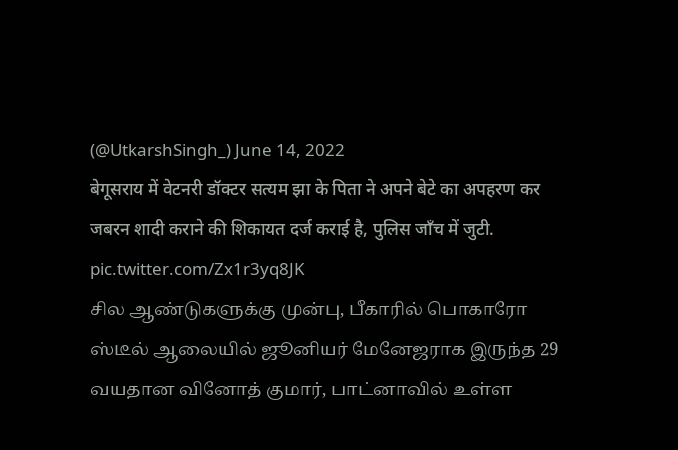(@UtkarshSingh_) June 14, 2022
बेगूसराय में वेटनरी डॉक्टर सत्यम झा के पिता ने अपने बेटे का अपहरण कर जबरन शादी कराने की शिकायत दर्ज कराई है, पुलिस जाँच में जुटी. pic.twitter.com/Zx1r3yq8JK
சில ஆண்டுகளுக்கு முன்பு, பீகாரில் பொகாரோ ஸ்டீல் ஆலையில் ஜூனியர் மேனேஜராக இருந்த 29 வயதான வினோத் குமார், பாட்னாவில் உள்ள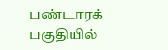பண்டாரக் பகுதியில்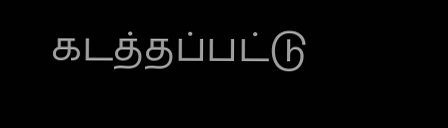கடத்தப்பட்டு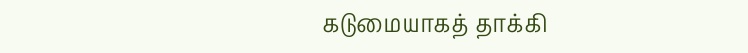கடுமையாகத் தாக்கி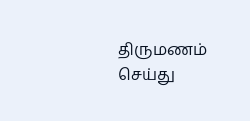திருமணம் செய்து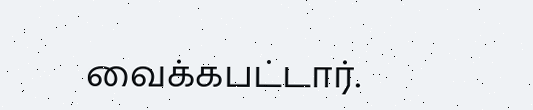வைக்கபட்டார்.